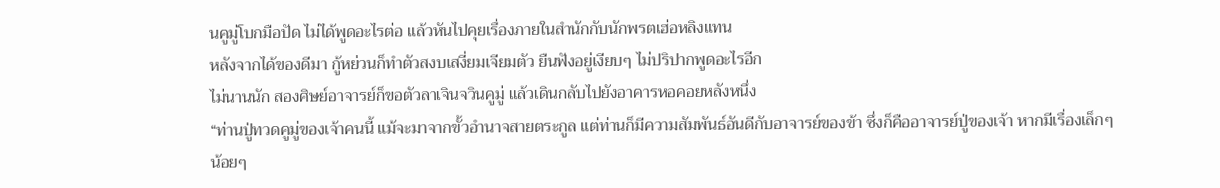นคูมู่โบกมือปัด ไม่ได้พูดอะไรต่อ แล้วหันไปคุยเรื่องภายในสำนักกับนักพรตเฮ่อหลิงแทน
หลังจากได้ของดีมา กู้หย่วนก็ทำตัวสงบเสงี่ยมเจียมตัว ยืนฟังอยู่เงียบๆ ไม่ปริปากพูดอะไรอีก
ไม่นานนัก สองศิษย์อาจารย์ก็ขอตัวลาเจินจวินคูมู่ แล้วเดินกลับไปยังอาคารหอคอยหลังหนึ่ง
“ท่านปู่ทวดคูมู่ของเจ้าคนนี้ แม้จะมาจากขั้วอำนาจสายตระกูล แต่ท่านก็มีความสัมพันธ์อันดีกับอาจารย์ของข้า ซึ่งก็คืออาจารย์ปู่ของเจ้า หากมีเรื่องเล็กๆ น้อยๆ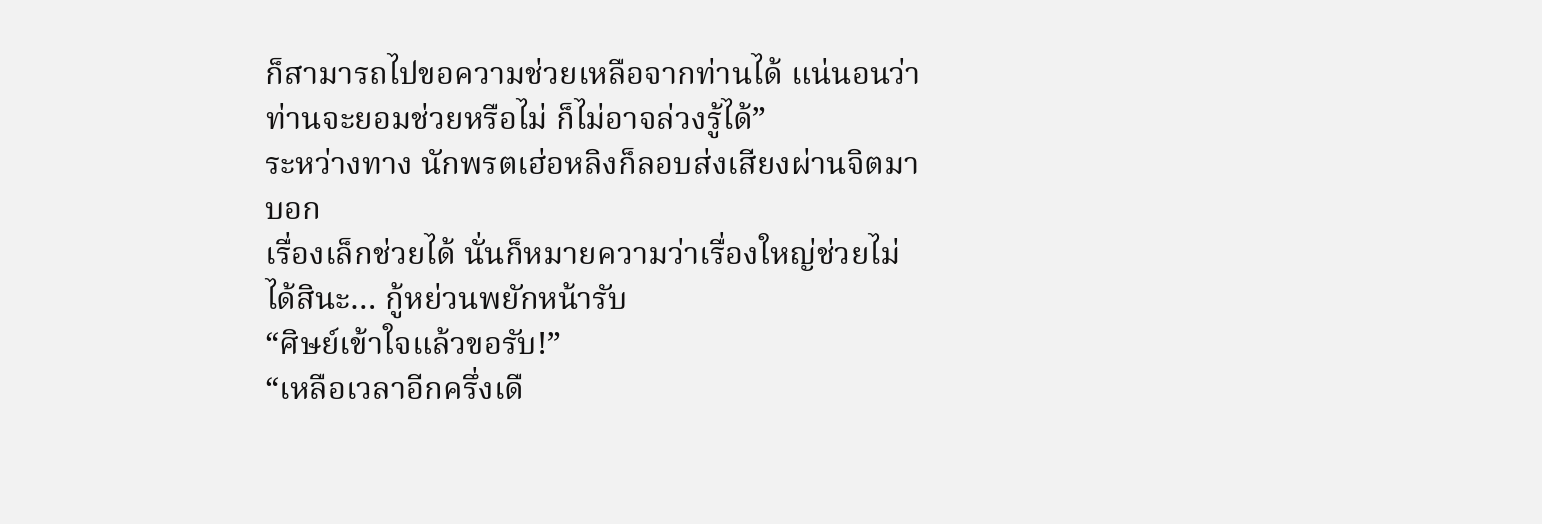ก็สามารถไปขอความช่วยเหลือจากท่านได้ แน่นอนว่าท่านจะยอมช่วยหรือไม่ ก็ไม่อาจล่วงรู้ได้”
ระหว่างทาง นักพรตเฮ่อหลิงก็ลอบส่งเสียงผ่านจิตมาบอก
เรื่องเล็กช่วยได้ นั่นก็หมายความว่าเรื่องใหญ่ช่วยไม่ได้สินะ… กู้หย่วนพยักหน้ารับ
“ศิษย์เข้าใจแล้วขอรับ!”
“เหลือเวลาอีกครึ่งเดื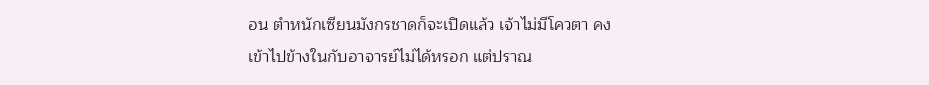อน ตำหนักเซียนมังกรชาดก็จะเปิดแล้ว เจ้าไม่มีโควตา คงเข้าไปข้างในกับอาจารย์ไม่ได้หรอก แต่ปราณ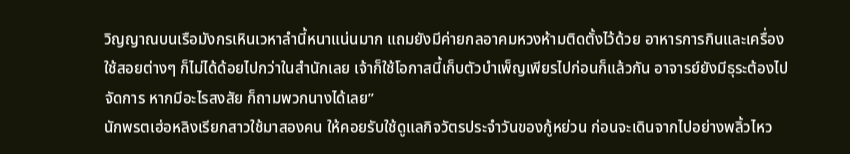วิญญาณบนเรือมังกรเหินเวหาลำนี้หนาแน่นมาก แถมยังมีค่ายกลอาคมหวงห้ามติดตั้งไว้ด้วย อาหารการกินและเครื่องใช้สอยต่างๆ ก็ไม่ได้ด้อยไปกว่าในสำนักเลย เจ้าก็ใช้โอกาสนี้เก็บตัวบำเพ็ญเพียรไปก่อนก็แล้วกัน อาจารย์ยังมีธุระต้องไปจัดการ หากมีอะไรสงสัย ก็ถามพวกนางได้เลย”
นักพรตเฮ่อหลิงเรียกสาวใช้มาสองคน ให้คอยรับใช้ดูแลกิจวัตรประจำวันของกู้หย่วน ก่อนจะเดินจากไปอย่างพลิ้วไหว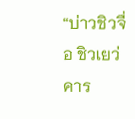“บ่าวชิวจื่อ ชิวเยว่ คาร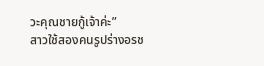วะคุณชายกู้เจ้าค่ะ”
สาวใช้สองคนรูปร่างอรช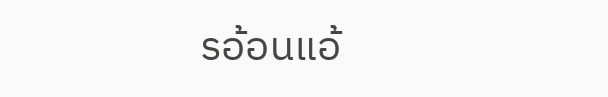รอ้อนแอ้